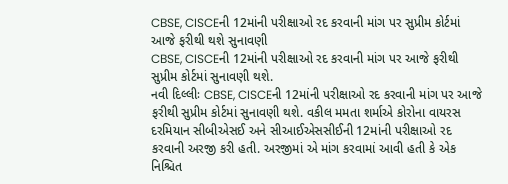CBSE, CISCEની 12માંની પરીક્ષાઓ રદ કરવાની માંગ પર સુપ્રીમ કોર્ટમાં આજે ફરીથી થશે સુનાવણી
CBSE, CISCEની 12માંની પરીક્ષાઓ રદ કરવાની માંગ પર આજે ફરીથી સુપ્રીમ કોર્ટમાં સુનાવણી થશે.
નવી દિલ્લીઃ CBSE, CISCEની 12માંની પરીક્ષાઓ રદ કરવાની માંગ પર આજે ફરીથી સુપ્રીમ કોર્ટમાં સુનાવણી થશે. વકીલ મમતા શર્માએ કોરોના વાયરસ દરમિયાન સીબીએસઈ અને સીઆઈએસસીઈની 12માંની પરીક્ષાઓ રદ કરવાની અરજી કરી હતી. અરજીમાં એ માંગ કરવામાં આવી હતી કે એક નિશ્ચિત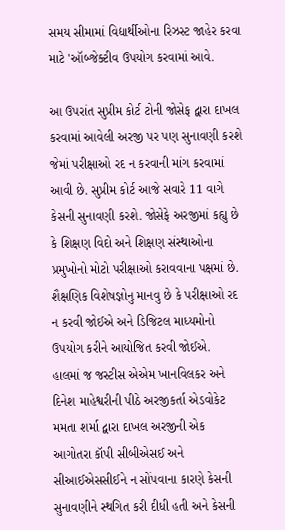સમય સીમામાં વિદ્યાર્થીઓના રિઝસ્ટ જાહેર કરવા માટે 'ઑબ્જેક્ટીવ ઉપયોગ કરવામાં આવે.

આ ઉપરાંત સુપ્રીમ કોર્ટ ટોની જોસેફ દ્વારા દાખલ કરવામાં આવેલી અરજી પર પણ સુનાવણી કરશે જેમાં પરીક્ષાઓ રદ ન કરવાની માંગ કરવામાં આવી છે. સુપ્રીમ કોર્ટ આજે સવારે 11 વાગે કેસની સુનાવણી કરશે. જોસેફે અરજીમાં કહ્યુ છે કે શિક્ષણ વિદો અને શિક્ષણ સંસ્થાઓના પ્રમુખોનો મોટો પરીક્ષાઓ કરાવવાના પક્ષમાં છે. શૈક્ષણિક વિશેષજ્ઞોનુ માનવુ છે કે પરીક્ષાઓ રદ ન કરવી જોઈએ અને ડિજિટલ માધ્યમોનો ઉપયોગ કરીને આયોજિત કરવી જોઈએ.
હાલમાં જ જસ્ટીસ એએમ ખાનવિલકર અને દિનેશ માહેશ્વરીની પીઠે અરજીકર્તા એડવોકેટ મમતા શર્મા દ્વારા દાખલ અરજીની એક આગોતરા કૉપી સીબીએસઈ અને સીઆઈએસસીઈને ન સોંપવાના કારણે કેસની સુનાવણીને સ્થગિત કરી દીધી હતી અને કેસની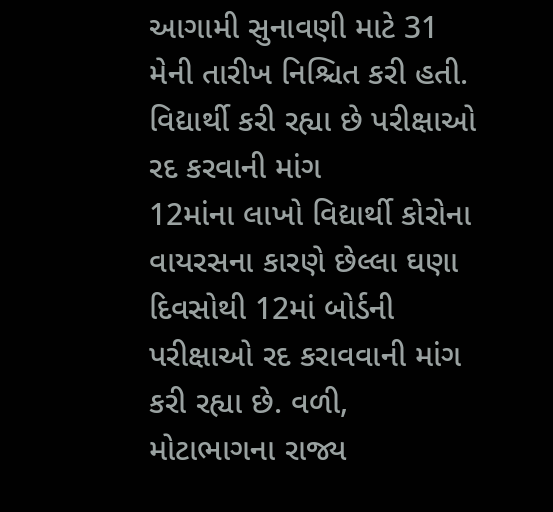આગામી સુનાવણી માટે 31 મેની તારીખ નિશ્ચિત કરી હતી.
વિદ્યાર્થી કરી રહ્યા છે પરીક્ષાઓ રદ કરવાની માંગ
12માંના લાખો વિદ્યાર્થી કોરોના વાયરસના કારણે છેલ્લા ઘણા દિવસોથી 12માં બોર્ડની પરીક્ષાઓ રદ કરાવવાની માંગ કરી રહ્યા છે. વળી, મોટાભાગના રાજ્ય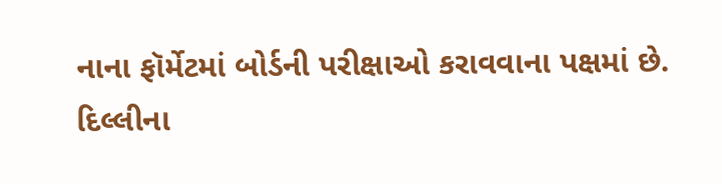નાના ફૉર્મેટમાં બોર્ડની પરીક્ષાઓ કરાવવાના પક્ષમાં છે. દિલ્લીના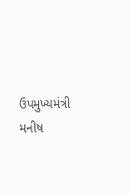ઉપમુખ્યમંત્રી મનીષ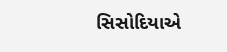સિસોદિયાએ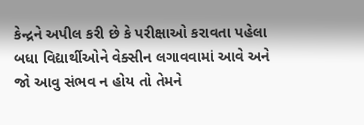કેન્દ્રને અપીલ કરી છે કે પરીક્ષાઓ કરાવતા પહેલા બધા વિદ્યાર્થીઓને વેક્સીન લગાવવામાં આવે અને જો આવુ સંભવ ન હોય તો તેમને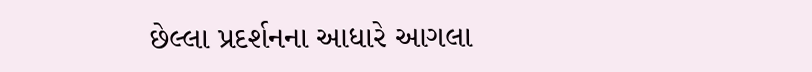છેલ્લા પ્રદર્શનના આધારે આગલા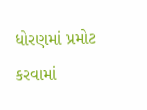ધોરણમાં પ્રમોટ કરવામાં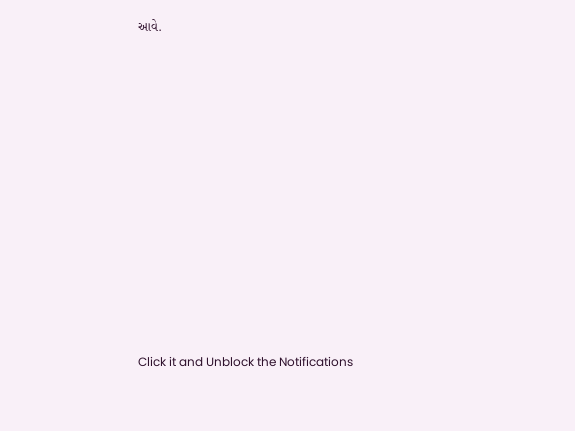આવે.












Click it and Unblock the Notifications